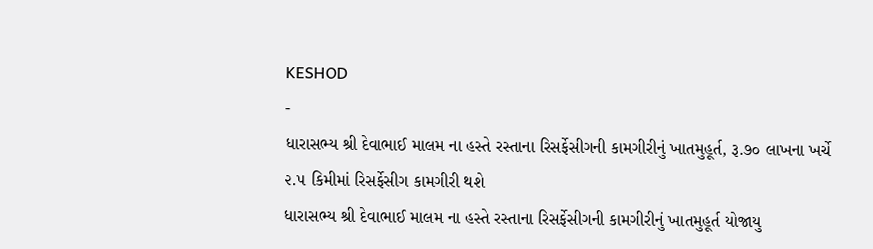KESHOD
-
ધારાસભ્ય શ્રી દેવાભાઈ માલમ ના હસ્તે રસ્તાના રિસર્ફેસીગની કામગીરીનું ખાતમુહૂર્ત, રૂ.૭૦ લાખના ખર્ચે ૨.૫ કિમીમાં રિસર્ફેસીગ કામગીરી થશે
ધારાસભ્ય શ્રી દેવાભાઈ માલમ ના હસ્તે રસ્તાના રિસર્ફેસીગની કામગીરીનું ખાતમુહૂર્ત યોજાયુ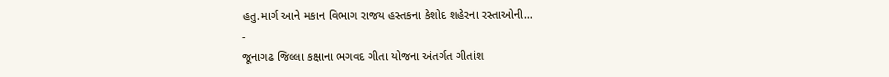હતુ.માર્ગ આને મકાન વિભાગ રાજય હસ્તકના કેશોદ શહેરના રસ્તાઓની…
-
જૂનાગઢ જિલ્લા કક્ષાના ભગવદ ગીતા યોજના અંતર્ગત ગીતાંશ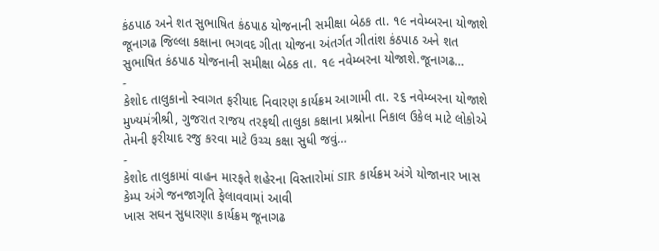કંઠપાઠ અને શત સુભાષિત કંઠપાઠ યોજનાની સમીક્ષા બેઠક તા. ૧૯ નવેમ્બરના યોજાશે
જૂનાગઢ જિલ્લા કક્ષાના ભગવદ ગીતા યોજના અંતર્ગત ગીતાંશ કંઠપાઠ અને શત સુભાષિત કંઠપાઠ યોજનાની સમીક્ષા બેઠક તા. ૧૯ નવેમ્બરના યોજાશે.જૂનાગઢ…
-
કેશોદ તાલુકાનો સ્વાગત ફરીયાદ નિવારણ કાર્યક્રમ આગામી તા. ૨૬ નવેમ્બરના યોજાશે
મુખ્યમંત્રીશ્રી, ગુજરાત રાજય તરફથી તાલુકા કક્ષાના પ્રશ્નોના નિકાલ ઉકેલ માટે લોકોએ તેમની ફરીયાદ રજુ કરવા માટે ઉચ્ચ કક્ષા સુધી જવું…
-
કેશોદ તાલુકામાં વાહન મારફતે શહેરના વિસ્તારોમાં SIR કાર્યક્રમ અંગે યોજાનાર ખાસ કેમ્પ અંગે જનજાગૃતિ ફેલાવવામાં આવી
ખાસ સઘન સુધારણા કાર્યક્રમ જૂનાગઢ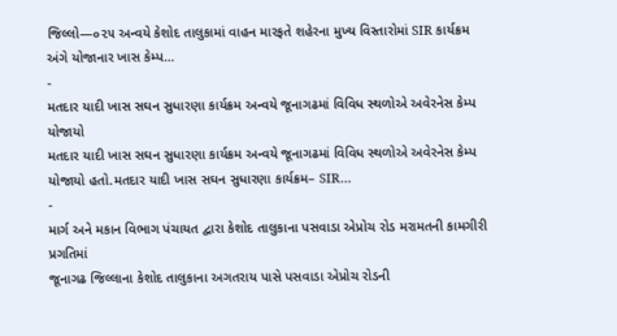જિલ્લો—૦૨૫ અન્વયે કેશોદ તાલુકામાં વાહન મારફતે શહેરના મુખ્ય વિસ્તારોમાં SIR કાર્યક્રમ અંગે યોજાનાર ખાસ કેમ્પ…
-
મતદાર યાદી ખાસ સઘન સુધારણા કાર્યક્રમ અન્વયે જૂનાગઢમાં વિવિધ સ્થળોએ અવેરનેસ કેમ્પ યોજાયો
મતદાર યાદી ખાસ સઘન સુધારણા કાર્યક્રમ અન્વયે જૂનાગઢમાં વિવિધ સ્થળોએ અવેરનેસ કેમ્પ યોજાયો હતો.મતદાર યાદી ખાસ સઘન સુધારણા કાર્યક્રમ– SIR…
-
માર્ગ અને મકાન વિભાગ પંચાયત દ્વારા કેશોદ તાલુકાના પસવાડા એપ્રોચ રોડ મરામતની કામગીરી પ્રગતિમાં
જૂનાગઢ જિલ્લાના કેશોદ તાલુકાના અગતરાય પાસે પસવાડા એપ્રોચ રોડની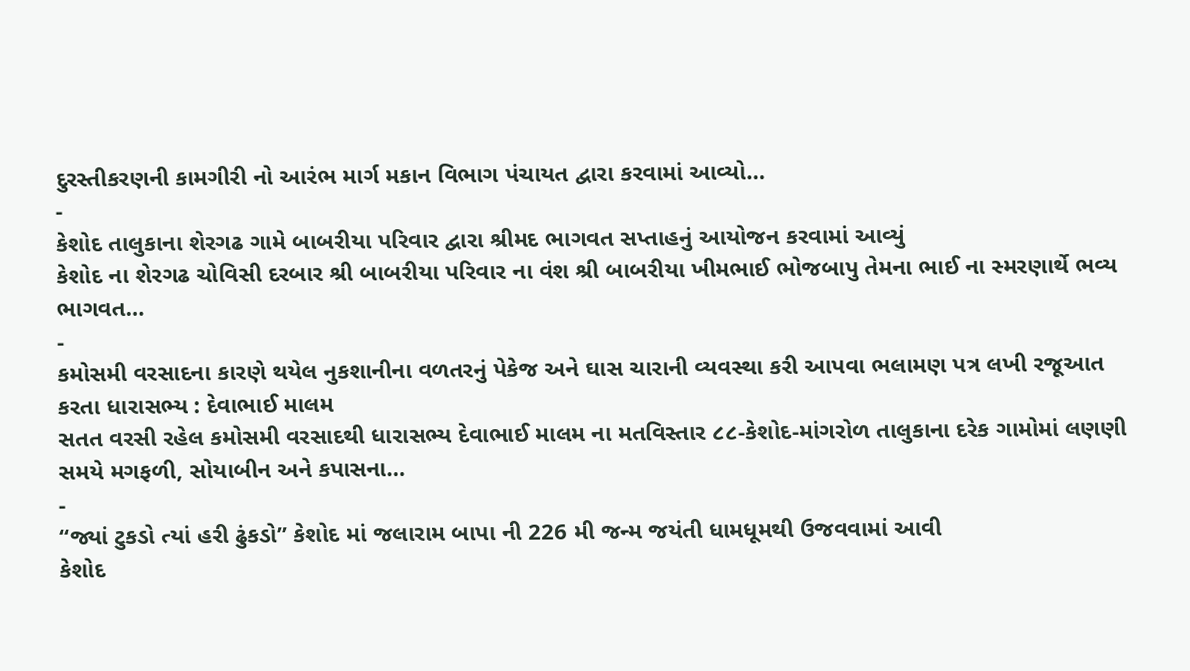દુરસ્તીકરણની કામગીરી નો આરંભ માર્ગ મકાન વિભાગ પંચાયત દ્વારા કરવામાં આવ્યો…
-
કેશોદ તાલુકાના શેરગઢ ગામે બાબરીયા પરિવાર દ્વારા શ્રીમદ ભાગવત સપ્તાહનું આયોજન કરવામાં આવ્યું
કેશોદ ના શેરગઢ ચોવિસી દરબાર શ્રી બાબરીયા પરિવાર ના વંશ શ્રી બાબરીયા ખીમભાઈ ભોજબાપુ તેમના ભાઈ ના સ્મરણાર્થે ભવ્ય ભાગવત…
-
કમોસમી વરસાદના કારણે થયેલ નુકશાનીના વળતરનું પેકેજ અને ઘાસ ચારાની વ્યવસ્થા કરી આપવા ભલામણ પત્ર લખી રજૂઆત કરતા ધારાસભ્ય : દેવાભાઈ માલમ
સતત વરસી રહેલ કમોસમી વરસાદથી ધારાસભ્ય દેવાભાઈ માલમ ના મતવિસ્તાર ૮૮-કેશોદ-માંગરોળ તાલુકાના દરેક ગામોમાં લણણી સમયે મગફળી, સોયાબીન અને કપાસના…
-
“જ્યાં ટુકડો ત્યાં હરી ઢુંકડો” કેશોદ માં જલારામ બાપા ની 226 મી જન્મ જયંતી ધામધૂમથી ઉજવવામાં આવી
કેશોદ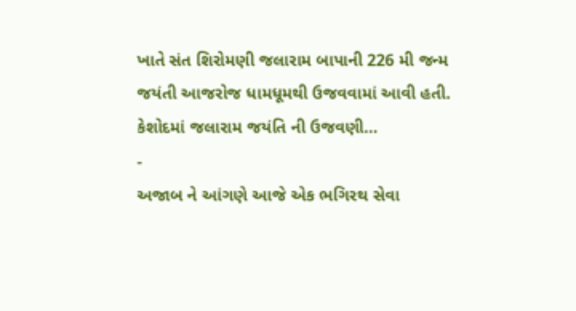ખાતે સંત શિરોમણી જલારામ બાપાની 226 મી જન્મ જયંતી આજરોજ ધામધૂમથી ઉજવવામાં આવી હતી. કેશોદમાં જલારામ જયંતિ ની ઉજવણી…
-
અજાબ ને આંગણે આજે એક ભગિરથ સેવા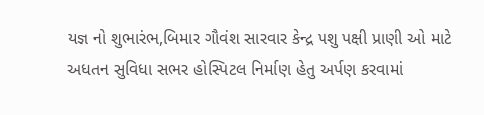યજ્ઞ નો શુભારંભ,બિમાર ગૌવંશ સારવાર કેન્દ્ર પશુ પક્ષી પ્રાણી ઓ માટે અધતન સુવિધા સભર હોસ્પિટલ નિર્માણ હેતુ અર્પણ કરવામાં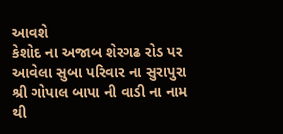આવશે
કેશોદ ના અજાબ શેરગઢ રોડ પર આવેલા સુબા પરિવાર ના સુરાપુરા શ્રી ગોપાલ બાપા ની વાડી ના નામ થી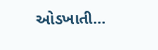ઓડખાતી…